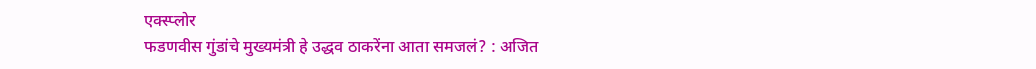एक्स्प्लोर
फडणवीस गुंडांचे मुख्यमंत्री हे उद्धव ठाकरेंना आता समजलं? : अजित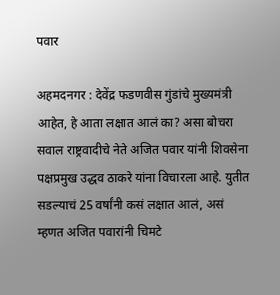पवार

अहमदनगर : देवेंद्र फडणवीस गुंडांचे मुख्यमंत्री आहेत, हे आता लक्षात आलं का? असा बोचरा सवाल राष्ट्रवादीचे नेते अजित पवार यांनी शिवसेना पक्षप्रमुख उद्धव ठाकरे यांना विचारला आहे. युतीत सडल्याचं 25 वर्षांनी कसं लक्षात आलं, असं म्हणत अजित पवारांनी चिमटे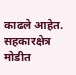काढले आहेत. सहकारक्षेत्र मोडीत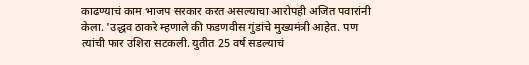काढण्याचं काम भाजप सरकार करत असल्याचा आरोपही अजित पवारांनी केला. 'उद्धव ठाकरे म्हणाले की फडणवीस गुंडांचे मुख्यमंत्री आहेत. पण त्यांची फार उशिरा सटकली. युतीत 25 वर्ष सडल्याचं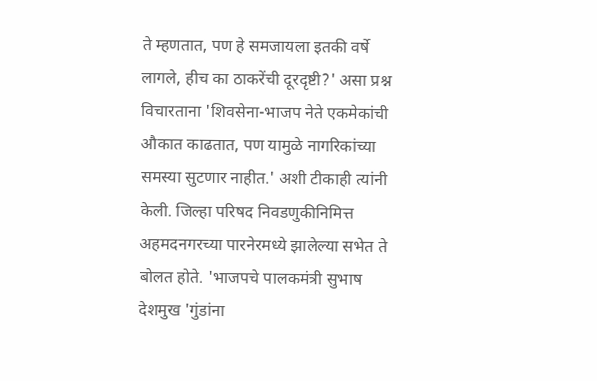ते म्हणतात, पण हे समजायला इतकी वर्षे लागले, हीच का ठाकरेंची दूरदृष्टी?' असा प्रश्न विचारताना 'शिवसेना-भाजप नेते एकमेकांची औकात काढतात, पण यामुळे नागरिकांच्या समस्या सुटणार नाहीत.' अशी टीकाही त्यांनी केली. जिल्हा परिषद निवडणुकीनिमित्त अहमदनगरच्या पारनेरमध्ये झालेल्या सभेत ते बोलत होते. 'भाजपचे पालकमंत्री सुभाष देशमुख 'गुंडांना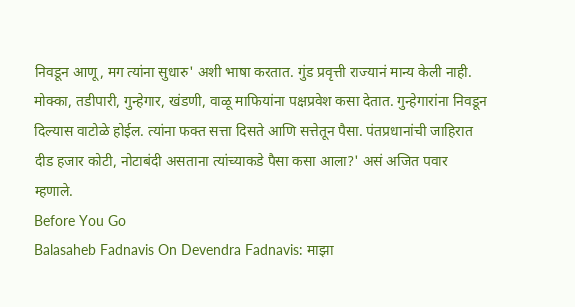निवडून आणू, मग त्यांना सुधारु' अशी भाषा करतात. गुंड प्रवृत्ती राज्यानं मान्य केली नाही. मोक्का, तडीपारी, गुन्हेगार, खंडणी, वाळू माफियांना पक्षप्रवेश कसा देतात. गुन्हेगारांना निवडून दिल्यास वाटोळे होईल. त्यांना फक्त सत्ता दिसते आणि सत्तेतून पैसा. पंतप्रधानांची जाहिरात दीड हजार कोटी, नोटाबंदी असताना त्यांच्याकडे पैसा कसा आला?' असं अजित पवार म्हणाले.
Before You Go
Balasaheb Fadnavis On Devendra Fadnavis: माझा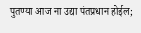पुतण्या आज ना उद्या पंतप्रधान होईल;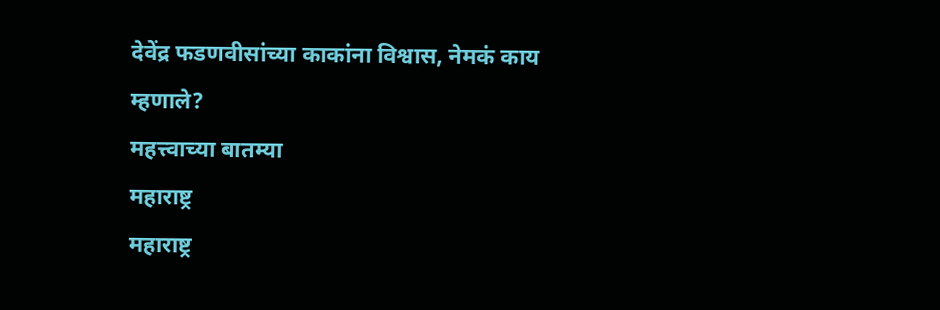देवेंद्र फडणवीसांच्या काकांना विश्वास, नेमकं काय म्हणाले?
महत्त्वाच्या बातम्या
महाराष्ट्र
महाराष्ट्र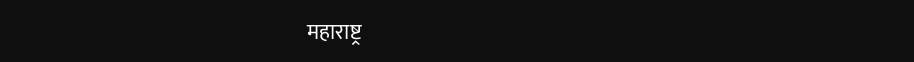महाराष्ट्र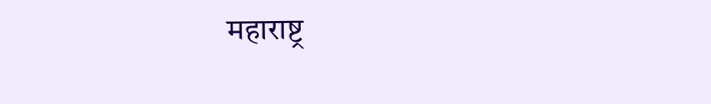महाराष्ट्र